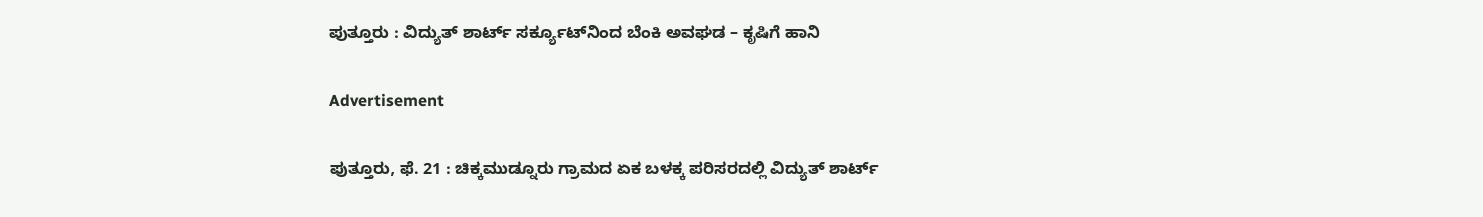ಪುತ್ತೂರು : ವಿದ್ಯುತ್ ಶಾರ್ಟ್ ಸರ್ಕ್ಯೂಟ್‌ನಿಂದ ಬೆಂಕಿ ಅವಘಡ – ಕೃಷಿಗೆ ಹಾನಿ

Advertisement

ಪುತ್ತೂರು, ಫೆ. 21 : ಚಿಕ್ಕಮುಡ್ನೂರು ಗ್ರಾಮದ ಏಕ ಬಳಕ್ಕ ಪರಿಸರದಲ್ಲಿ ವಿದ್ಯುತ್ ಶಾರ್ಟ್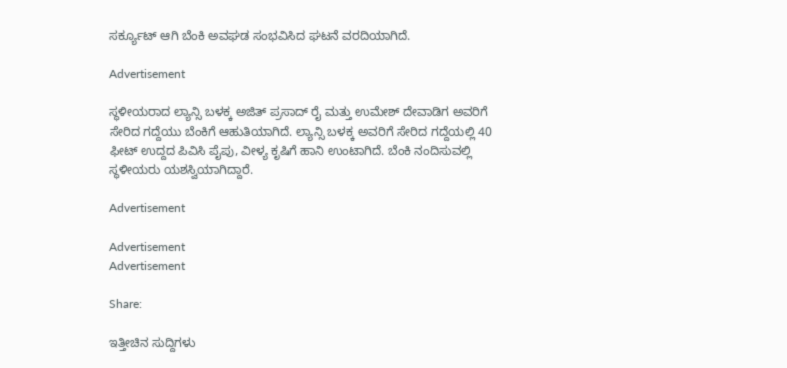ಸರ್ಕ್ಯೂಟ್ ಆಗಿ ಬೆಂಕಿ ಅವಘಡ ಸಂಭವಿಸಿದ ಘಟನೆ ವರದಿಯಾಗಿದೆ.

Advertisement

ಸ್ಥಳೀಯರಾದ ಲ್ಯಾನ್ಸಿ ಬಳಕ್ಕ ಅಜಿತ್ ಪ್ರಸಾದ್ ರೈ ಮತ್ತು ಉಮೇಶ್ ದೇವಾಡಿಗ ಅವರಿಗೆ ಸೇರಿದ ಗದ್ದೆಯು ಬೆಂಕಿಗೆ ಆಹುತಿಯಾಗಿದೆ. ಲ್ಯಾನ್ಸಿ ಬಳಕ್ಕ ಅವರಿಗೆ ಸೇರಿದ ಗದ್ದೆಯಲ್ಲಿ 40 ಫೀಟ್ ಉದ್ದದ ಪಿವಿಸಿ ಪೈಪು, ವೀಳ್ಯ ಕೃಷಿಗೆ ಹಾನಿ ಉಂಟಾಗಿದೆ. ಬೆಂಕಿ‌ ನಂದಿಸುವಲ್ಲಿ ಸ್ಥಳೀಯರು ಯಶಸ್ವಿಯಾಗಿದ್ದಾರೆ.

Advertisement

Advertisement
Advertisement

Share:

ಇತ್ತೀಚಿನ ಸುದ್ದಿಗಳು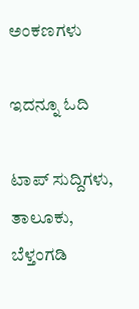ಅಂಕಣಗಳು

ಇದನ್ನೂ ಓದಿ

ಟಾಪ್ ಸುದ್ದಿಗಳು, ತಾಲೂಕು, ಬೆಳ್ತಂಗಡಿ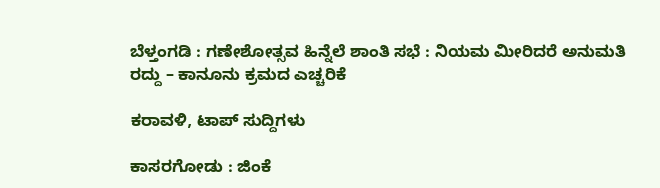ಬೆಳ್ತಂಗಡಿ : ಗಣೇಶೋತ್ಸವ ಹಿನ್ನೆಲೆ ಶಾಂತಿ ಸಭೆ : ನಿಯಮ ಮೀರಿದರೆ ಅನುಮತಿ ರದ್ದು – ಕಾನೂನು ಕ್ರಮದ ಎಚ್ಚರಿಕೆ

ಕರಾವಳಿ, ಟಾಪ್ ಸುದ್ದಿಗಳು

ಕಾಸರಗೋಡು : ಜಿಂಕೆ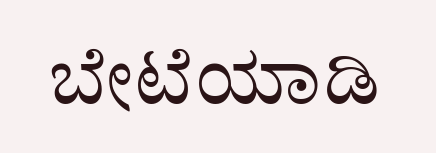ಬೇಟೆಯಾಡಿ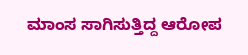ಮಾಂಸ ಸಾಗಿಸುತ್ತಿದ್ದ ಆರೋಪ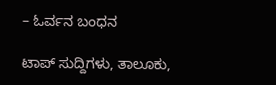– ಓರ್ವನ ಬಂಧನ

ಟಾಪ್ ಸುದ್ದಿಗಳು, ತಾಲೂಕು,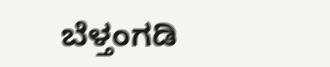ಬೆಳ್ತಂಗಡಿ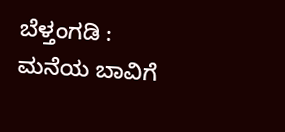ಬೆಳ್ತಂಗಡಿ : ಮನೆಯ ಬಾವಿಗೆ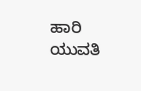ಹಾರಿ ಯುವತಿ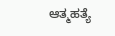ಆತ್ಮಹತ್ಯೆ